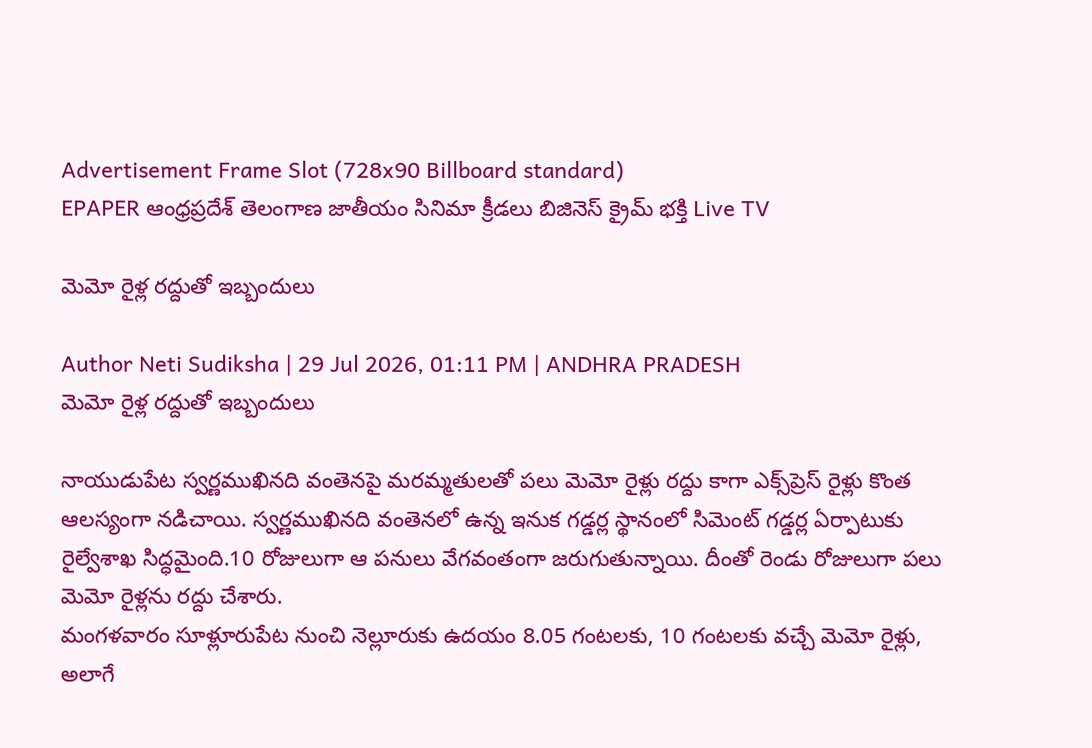Advertisement Frame Slot (728x90 Billboard standard)
EPAPER ఆంధ్రప్రదేశ్ తెలంగాణ జాతీయం సినిమా క్రీడలు బిజినెస్ క్రైమ్ భక్తి Live TV

మెమో రైళ్ల రద్దుతో ఇబ్బందులు

Author Neti Sudiksha | 29 Jul 2026, 01:11 PM | ANDHRA PRADESH
మెమో రైళ్ల రద్దుతో ఇబ్బందులు

నాయుడుపేట స్వర్ణముఖినది వంతెనపై మరమ్మతులతో పలు మెమో రైళ్లు రద్దు కాగా ఎక్స్‌ప్రెస్‌ రైళ్లు కొంత ఆలస్యంగా నడిచాయి. స్వర్ణముఖినది వంతెనలో ఉన్న ఇనుక గడ్డర్ల స్థానంలో సిమెంట్‌ గడ్డర్ల ఏర్పాటుకు రైల్వేశాఖ సిద్ధమైంది.10 రోజులుగా ఆ పనులు వేగవంతంగా జరుగుతున్నాయి. దీంతో రెండు రోజులుగా పలు మెమో రైళ్లను రద్దు చేశారు.
మంగళవారం సూళ్లూరుపేట నుంచి నెల్లూరుకు ఉదయం 8.05 గంటలకు, 10 గంటలకు వచ్చే మెమో రైళ్లు, అలాగే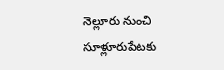నెల్లూరు నుంచి సూళ్లూరుపేటకు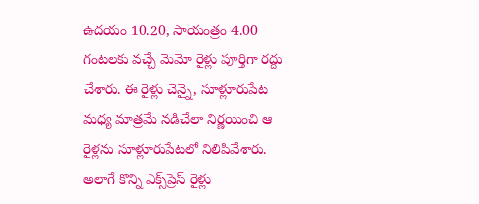ఉదయం 10.20, సాయంత్రం 4.00 గంటలకు వచ్చే మెమో రైళ్లు పూర్తిగా రద్దు చేశారు. ఈ రైళ్లు చెన్నై, సూళ్లూరుపేట మధ్య మాత్రమే నడిచేలా నిర్ణయించి ఆ రైళ్లను సూళ్లూరుపేటలో నిలిపివేశారు. అలాగే కొన్ని ఎక్స్‌ప్రెస్‌ రైళ్లు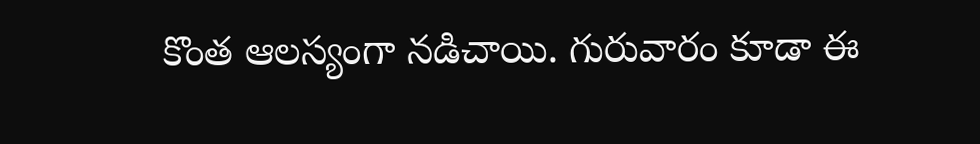కొంత ఆలస్యంగా నడిచాయి. గురువారం కూడా ఈ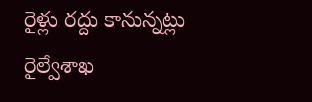రైళ్లు రద్దు కానున్నట్లు రైల్వేశాఖ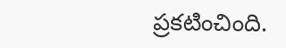ప్రకటించింది.